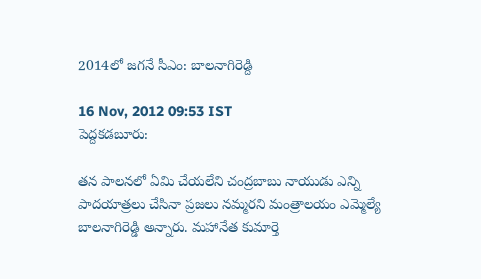2014లో జగనే సీఎం: బాలనాగిరెడ్ది

16 Nov, 2012 09:53 IST
పెద్దకడబూరు:

తన పాలనలో ఏమి చేయలేని చంద్రబాబు నాయుడు ఎన్ని పాదయాత్రలు చేసినా ప్రజలు నమ్మరని మంత్రాలయం ఎమ్మెల్యే బాలనాగిరెడ్డి అన్నారు. మహానేత కుమార్తె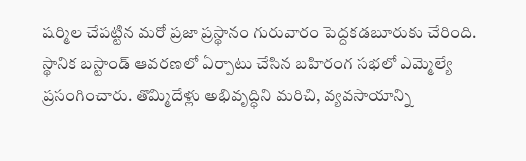షర్మిల చేపట్టిన మరో ప్రజా ప్రస్థానం గురువారం పెద్దకడబూరుకు చేరింది. స్థానిక బస్టాండ్ ఆవరణలో ఏర్పాటు చేసిన బహిరంగ సభలో ఎమ్మెల్యే ప్రసంగించారు. తొమ్మిదేళ్లు అభివృద్ధిని మరిచి, వ్యవసాయాన్ని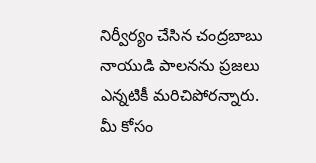నిర్వీర్యం చేసిన చంద్రబాబు నాయుడి పాలనను ప్రజలు ఎన్నటికీ మరిచిపోరన్నారు. మీ కోసం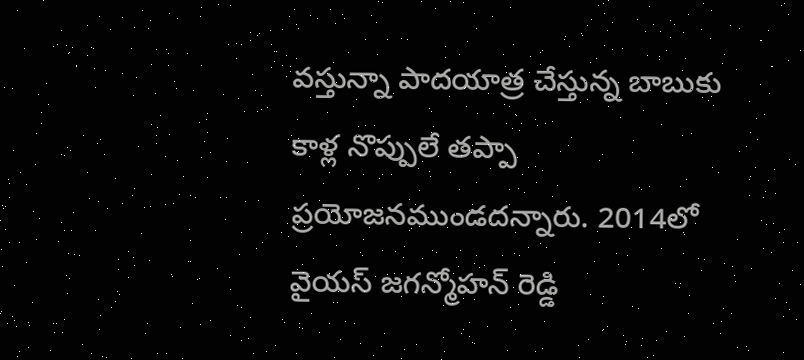వస్తున్నా పాదయాత్ర చేస్తున్న బాబుకు కాళ్ల నొప్పులే తప్పా ప్రయోజనముండదన్నారు. 2014లో వైయస్ జగన్మోహన్‌ రెడ్డి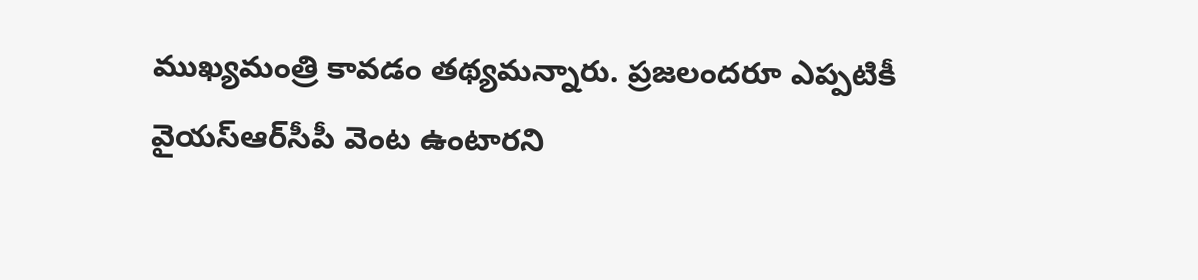ముఖ్యమంత్రి కావడం తథ్యమన్నారు. ప్రజలందరూ ఎప్పటికీ వైయస్‌ఆర్‌సీపీ వెంట ఉంటారని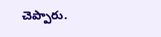చెప్పారు.